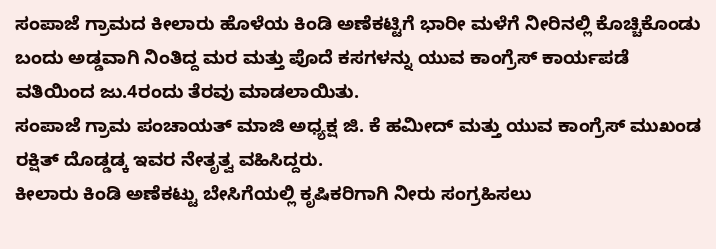ಸಂಪಾಜೆ ಗ್ರಾಮದ ಕೀಲಾರು ಹೊಳೆಯ ಕಿಂಡಿ ಅಣೆಕಟ್ಟಿಗೆ ಭಾರೀ ಮಳೆಗೆ ನೀರಿನಲ್ಲಿ ಕೊಚ್ಚಿಕೊಂಡು ಬಂದು ಅಡ್ಡವಾಗಿ ನಿಂತಿದ್ದ ಮರ ಮತ್ತು ಪೊದೆ ಕಸಗಳನ್ನು ಯುವ ಕಾಂಗ್ರೆಸ್ ಕಾರ್ಯಪಡೆ ವತಿಯಿಂದ ಜು.4ರಂದು ತೆರವು ಮಾಡಲಾಯಿತು.
ಸಂಪಾಜೆ ಗ್ರಾಮ ಪಂಚಾಯತ್ ಮಾಜಿ ಅಧ್ಯಕ್ಷ ಜಿ. ಕೆ ಹಮೀದ್ ಮತ್ತು ಯುವ ಕಾಂಗ್ರೆಸ್ ಮುಖಂಡ ರಕ್ಷಿತ್ ದೊಡ್ಡಡ್ಕ ಇವರ ನೇತೃತ್ವ ವಹಿಸಿದ್ದರು.
ಕೀಲಾರು ಕಿಂಡಿ ಅಣೆಕಟ್ಟು ಬೇಸಿಗೆಯಲ್ಲಿ ಕೃಷಿಕರಿಗಾಗಿ ನೀರು ಸಂಗ್ರಹಿಸಲು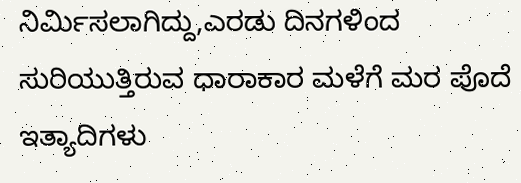ನಿರ್ಮಿಸಲಾಗಿದ್ದು,ಎರಡು ದಿನಗಳಿಂದ ಸುರಿಯುತ್ತಿರುವ ಧಾರಾಕಾರ ಮಳೆಗೆ ಮರ ಪೊದೆ ಇತ್ಯಾದಿಗಳು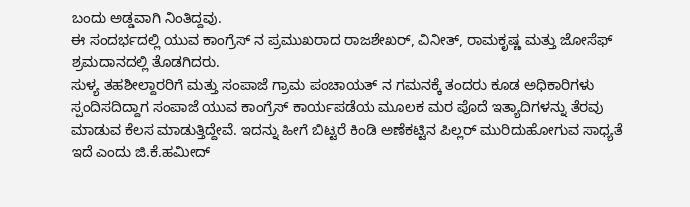ಬಂದು ಅಡ್ಡವಾಗಿ ನಿಂತಿದ್ದವು.
ಈ ಸಂದರ್ಭದಲ್ಲಿ ಯುವ ಕಾಂಗ್ರೆಸ್ ನ ಪ್ರಮುಖರಾದ ರಾಜಶೇಖರ್, ವಿನೀತ್, ರಾಮಕೃಷ್ಣ ಮತ್ತು ಜೋಸೆಫ್ ಶ್ರಮದಾನದಲ್ಲಿ ತೊಡಗಿದರು.
ಸುಳ್ಯ ತಹಶೀಲ್ದಾರರಿಗೆ ಮತ್ತು ಸಂಪಾಜೆ ಗ್ರಾಮ ಪಂಚಾಯತ್ ನ ಗಮನಕ್ಕೆ ತಂದರು ಕೂಡ ಅಧಿಕಾರಿಗಳು ಸ್ಪಂದಿಸದಿದ್ದಾಗ ಸಂಪಾಜೆ ಯುವ ಕಾಂಗ್ರೆಸ್ ಕಾರ್ಯಪಡೆಯ ಮೂಲಕ ಮರ ಪೊದೆ ಇತ್ಯಾದಿಗಳನ್ನು ತೆರವು ಮಾಡುವ ಕೆಲಸ ಮಾಡುತ್ತಿದ್ದೇವೆ. ಇದನ್ನು ಹೀಗೆ ಬಿಟ್ಟರೆ ಕಿಂಡಿ ಅಣೆಕಟ್ಟಿನ ಪಿಲ್ಲರ್ ಮುರಿದುಹೋಗುವ ಸಾಧ್ಯತೆ ಇದೆ ಎಂದು ಜಿ.ಕೆ.ಹಮೀದ್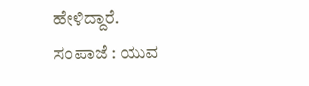ಹೇಳಿದ್ದಾರೆ.
ಸಂಪಾಜೆ : ಯುವ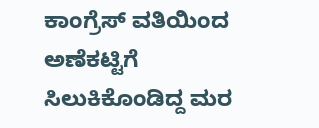ಕಾಂಗ್ರೆಸ್ ವತಿಯಿಂದ ಅಣೆಕಟ್ಟಿಗೆ ಸಿಲುಕಿಕೊಂಡಿದ್ದ ಮರ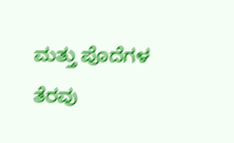ಮತ್ತು ಪೊದೆಗಳ ತೆರವು